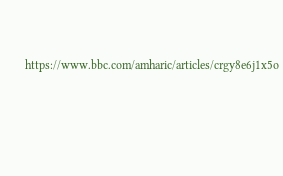https://www.bbc.com/amharic/articles/crgy8e6j1x5o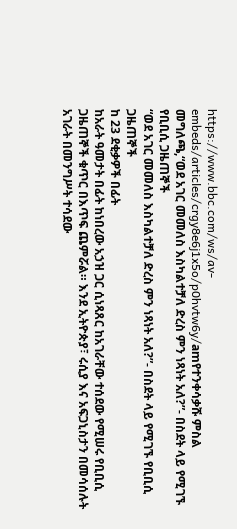https://www.bbc.com/ws/av-embeds/articles/crgy8e6j1x5o/p0hvtw6y/amየተንቀሳቃሹ ምስል መግለጫ,“ወደ አገር መመለስ እስካልተቻለ ድረስ ምን ነጻነት አለ?”- በስደት ላይ የሚገኙ የቢቢሲ ጋዜጠኞች
“ወደ አገር መመለስ እስካልተቻለ ድረስ ምን ነጻነት አለ?”- በስደት ላይ የሚገኙ የቢቢሲ ጋዜጠኞች
ከ 23 ደቂቃዎች በፊት
ከአራት ዓመታት በፊት ከነበረው አኃዝ ጋር ሲነጻጸር ከአገራቸው ተሰደው የሚሠሩ የቢቢሲ ጋዜጠኞች ቁጥር በእጥፍ ጨምሯል። እንደ ኢትዮጵያ፣ ሩሲያ እና አፍጋኒስታን በመሳሰሉት አገራት በመንግሥት ተሳደው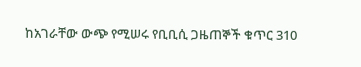ከአገራቸው ውጭ የሚሠሩ የቢቢሲ ጋዜጠኞች ቁጥር 310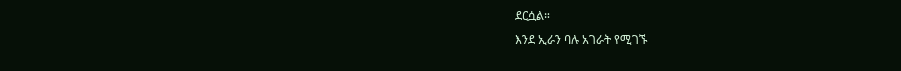ደርሷል።
እንደ ኢራን ባሉ አገራት የሚገኙ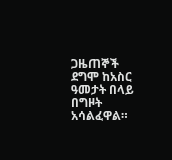ጋዜጠኞች ደግሞ ከአስር ዓመታት በላይ በግዞት አሳልፈዋል።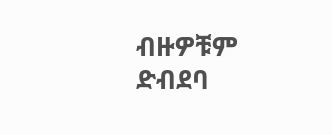ብዙዎቹም ድብደባ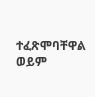ተፈጽሞባቸዋል ወይም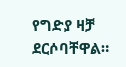የግድያ ዛቻ ደርሶባቸዋል።